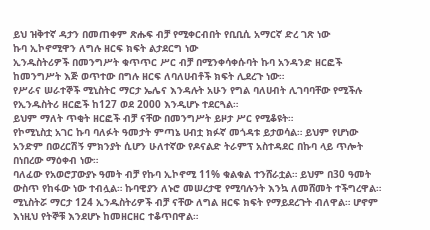ይህ ዝቅተኛ ዳታን በመጠቀም ጽሑፍ ብቻ የሚቀርብበት የቢቢሲ አማርኛ ድረ ገጽ ነው
ኩባ ኢኮኖሚዋን ለግሉ ዘርፍ ክፍት ልታደርግ ነው
ኢንዱስትሪዎች በመንግሥት ቁጥጥር ሥር ብቻ በሚንቀሳቀሱባት ኩባ አንዳንድ ዘርፎች ከመንግሥት እጅ ወጥተው በግሉ ዘርፍ ለባለሀብቶች ክፍት ሊደረጉ ነው።
የሥራና ሠራተኞች ሚኒስትር ማርታ ኤሌና እንዳሉት አሁን የግል ባለሀብት ሊገባባቸው የሚችሉ የኢንዱስትሪ ዘርፎች ከ127 ወደ 2000 እንዲሆኑ ተደርጓል።
ይህም ማለት ጥቂት ዘርፎች ብቻ ናቸው በመንግሥት ይዞታ ሥር የሚቆዩት።
የኮሚኒስቷ አገር ኩባ ባለፉት ዓመታት ምጣኔ ሀብቷ ክፉኛ መጎዳቱ ይታወሳል። ይህም የሆነው አንድም በወረርሽኝ ምክንያት ሲሆን ሁለተኛው የዶናልድ ትራምፕ አስተዳደር በኩባ ላይ ጥሎት በነበረው ማዕቀብ ነው።
ባለፈው የአወሮፓውያኑ ዓመት ብቻ የኩባ ኢኮኖሚ 11% ቁልቁል ተንሸራቷል። ይህም በ30 ዓመት ውስጥ የከፋው ነው ተብሏል። ኩባዊያን ለኑሮ መሠረታዊ የሚባሉንት እንኳ ለመሸመት ተችግረዋል።
ሚኒስትሯ ማርታ 124 ኢንዱስትሪዎች ብቻ ናቸው ለግል ዘርፍ ክፍት የማይደረጉት ብለዋል። ሆኖም እነዚህ የትኞቹ እንደሆኑ ከመዘርዘር ተቆጥበዋል።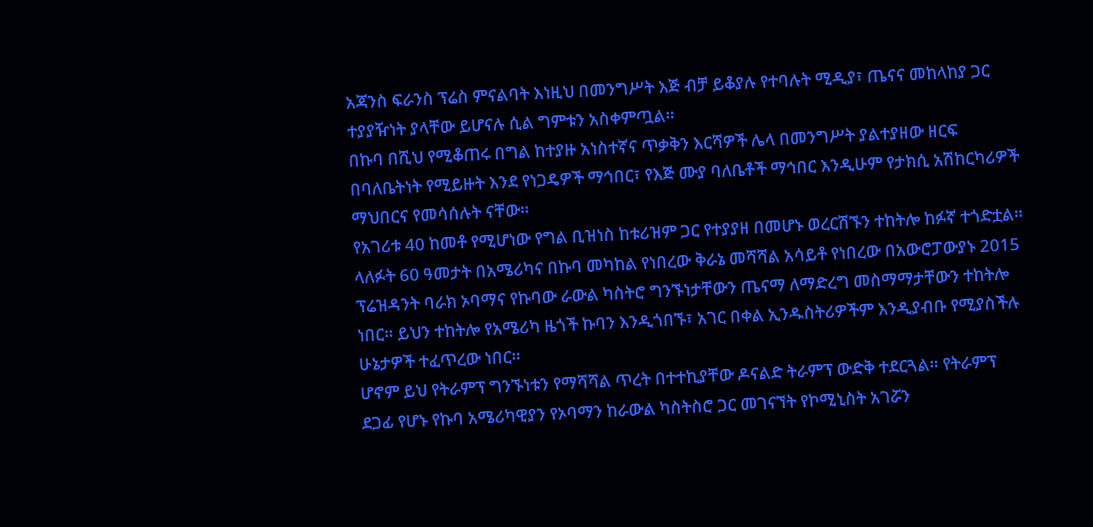አጃንስ ፍራንስ ፕሬስ ምናልባት እነዚህ በመንግሥት እጅ ብቻ ይቆያሉ የተባሉት ሚዲያ፣ ጤናና መከላከያ ጋር ተያያዥነት ያላቸው ይሆናሉ ሲል ግምቱን አስቀምጧል።
በኩባ በሺህ የሚቆጠሩ በግል ከተያዙ አነስተኛና ጥቃቅን እርሻዎች ሌላ በመንግሥት ያልተያዘው ዘርፍ በባለቤትነት የሚይዙት እንደ የነጋዴዎች ማኅበር፣ የእጅ ሙያ ባለቤቶች ማኅበር እንዲሁም የታክሲ አሽከርካሪዎች ማህበርና የመሳሰሉት ናቸው።
የአገሪቱ 40 ከመቶ የሚሆነው የግል ቢዝነስ ከቱሪዝም ጋር የተያያዘ በመሆኑ ወረርሽኙን ተከትሎ ከፉኛ ተጎድቷል።
ላለፉት 60 ዓመታት በአሜሪካና በኩባ መካከል የነበረው ቅራኔ መሻሻል አሳይቶ የነበረው በአውሮፓውያኑ 2015 ፕሬዝዳንት ባራክ ኦባማና የኩባው ራውል ካስትሮ ግንኙነታቸውን ጤናማ ለማድረግ መስማማታቸውን ተከትሎ ነበር። ይህን ተከትሎ የአሜሪካ ዜጎች ኩባን እንዲጎበኙ፣ አገር በቀል ኢንዱስትሪዎችም እንዲያብቡ የሚያስችሉ ሁኔታዎች ተፈጥረው ነበር።
ሆኖም ይህ የትራምፕ ግንኙነቱን የማሻሻል ጥረት በተተኪያቸው ዶናልድ ትራምፕ ውድቅ ተደርጓል። የትራምፕ ደጋፊ የሆኑ የኩባ አሜሪካዊያን የኦባማን ከራውል ካስትስሮ ጋር መገናኘት የኮሚኒስት አገሯን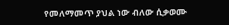የመለማመጥ ያህል ነው ብለው ሲቃወሙ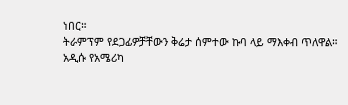ነበር።
ትራምፕም የደጋፊዎቻቸውን ቅሬታ ሰምተው ኩባ ላይ ማእቀብ ጥለዋል።
አዲሱ የአሜሪካ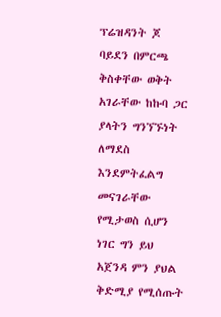ፕሬዝዳንት ጆ ባይደን በምርጫ ቅስቀቸው ወቅት አገራቸው ከኩባ ጋር ያላትን ግንኘኙነት ለማደስ እንደምትፈልግ መናገራቸው የሚታወስ ሲሆን ነገር ግን ይህ አጀንዳ ምን ያህል ቅድሚያ የሚሰጡት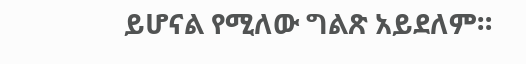ይሆናል የሚለው ግልጽ አይደለም።